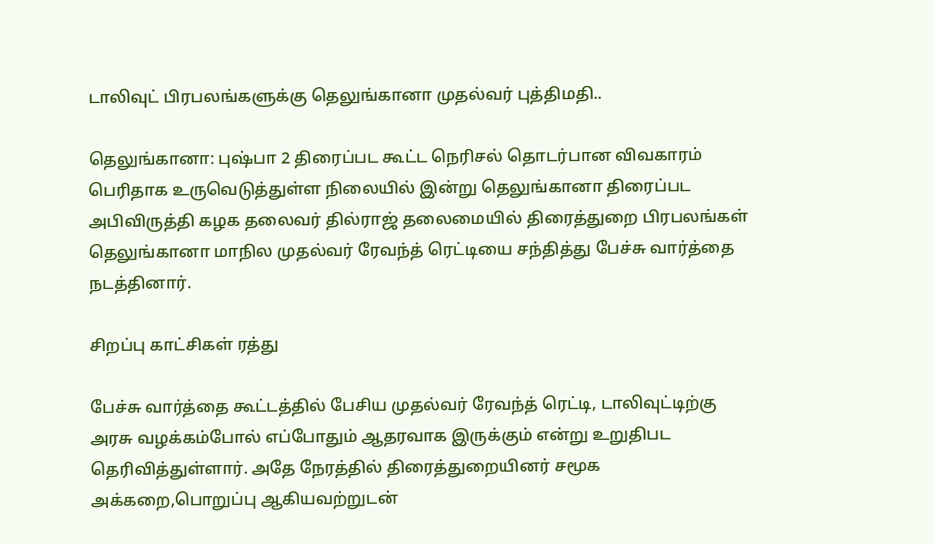டாலிவுட் பிரபலங்களுக்கு தெலுங்கானா முதல்வர் புத்திமதி..

தெலுங்கானா: புஷ்பா 2 திரைப்பட கூட்ட நெரிசல் தொடர்பான விவகாரம் பெரிதாக உருவெடுத்துள்ள நிலையில் இன்று தெலுங்கானா திரைப்பட அபிவிருத்தி கழக தலைவர் தில்ராஜ் தலைமையில் திரைத்துறை பிரபலங்கள் தெலுங்கானா மாநில முதல்வர் ரேவந்த் ரெட்டியை சந்தித்து பேச்சு வார்த்தை நடத்தினார்.

சிறப்பு காட்சிகள் ரத்து

பேச்சு வார்த்தை கூட்டத்தில் பேசிய முதல்வர் ரேவந்த் ரெட்டி, டாலிவுட்டிற்கு அரசு வழக்கம்போல் எப்போதும் ஆதரவாக இருக்கும் என்று உறுதிபட தெரிவித்துள்ளார். அதே நேரத்தில் திரைத்துறையினர் சமூக அக்கறை,பொறுப்பு ஆகியவற்றுடன்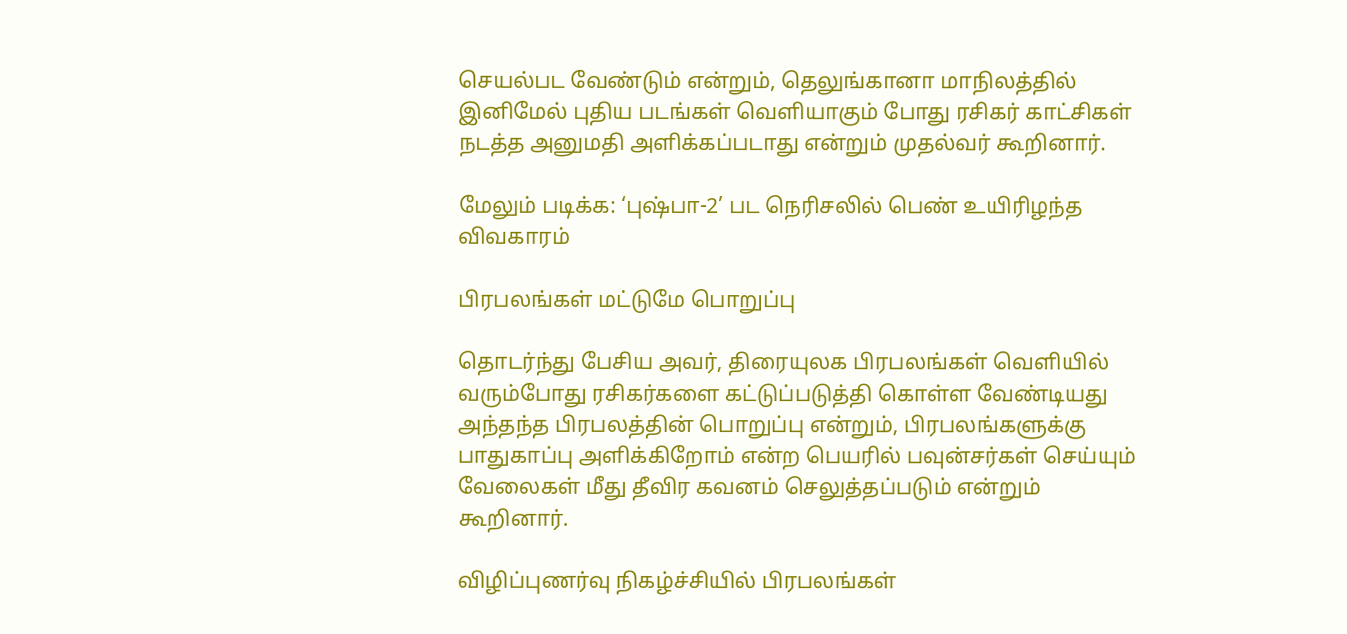செயல்பட வேண்டும் என்றும், தெலுங்கானா மாநிலத்தில் இனிமேல் புதிய படங்கள் வெளியாகும் போது ரசிகர் காட்சிகள் நடத்த அனுமதி அளிக்கப்படாது என்றும் முதல்வர் கூறினார்.

மேலும் படிக்க: ‘புஷ்பா-2’ பட நெரிசலில் பெண் உயிரிழந்த விவகாரம்

பிரபலங்கள் மட்டுமே பொறுப்பு

தொடர்ந்து பேசிய அவர், திரையுலக பிரபலங்கள் வெளியில் வரும்போது ரசிகர்களை கட்டுப்படுத்தி கொள்ள வேண்டியது அந்தந்த பிரபலத்தின் பொறுப்பு என்றும், பிரபலங்களுக்கு பாதுகாப்பு அளிக்கிறோம் என்ற பெயரில் பவுன்சர்கள் செய்யும் வேலைகள் மீது தீவிர கவனம் செலுத்தப்படும் என்றும் கூறினார்.

விழிப்புணர்வு நிகழ்ச்சியில் பிரபலங்கள்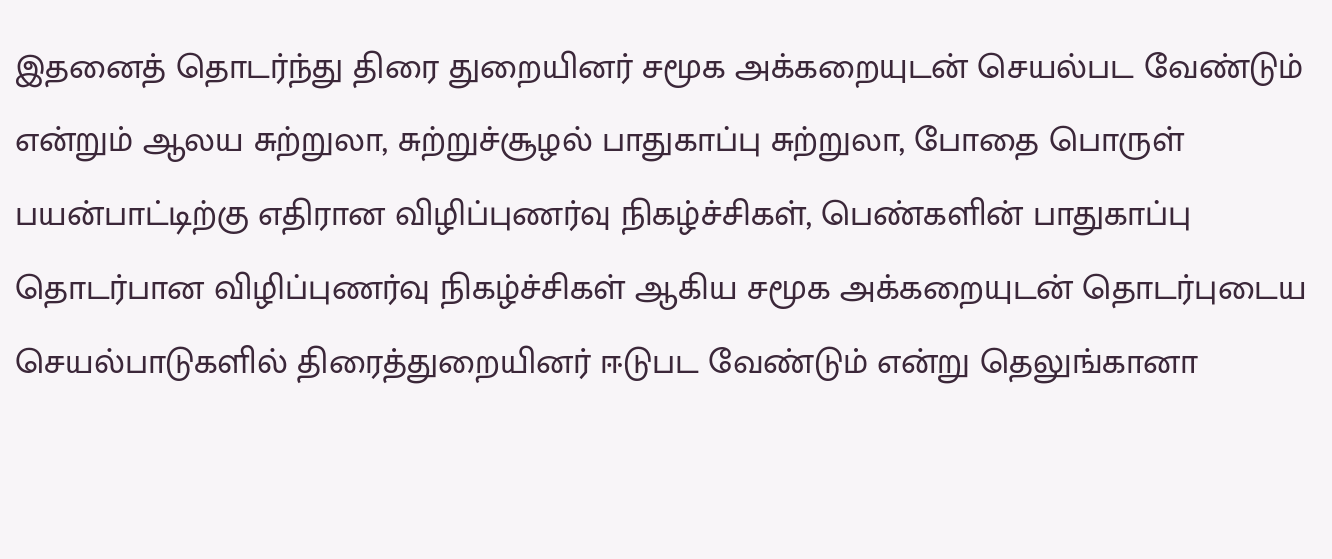இதனைத் தொடர்ந்து திரை துறையினர் சமூக அக்கறையுடன் செயல்பட வேண்டும் என்றும் ஆலய சுற்றுலா, சுற்றுச்சூழல் பாதுகாப்பு சுற்றுலா, போதை பொருள் பயன்பாட்டிற்கு எதிரான விழிப்புணர்வு நிகழ்ச்சிகள், பெண்களின் பாதுகாப்பு தொடர்பான விழிப்புணர்வு நிகழ்ச்சிகள் ஆகிய சமூக அக்கறையுடன் தொடர்புடைய செயல்பாடுகளில் திரைத்துறையினர் ஈடுபட வேண்டும் என்று தெலுங்கானா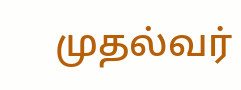முதல்வர்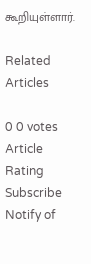கூறியுள்ளார்.

Related Articles

0 0 votes
Article Rating
Subscribe
Notify of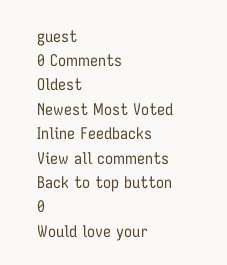guest
0 Comments
Oldest
Newest Most Voted
Inline Feedbacks
View all comments
Back to top button
0
Would love your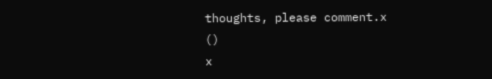thoughts, please comment.x
()
x